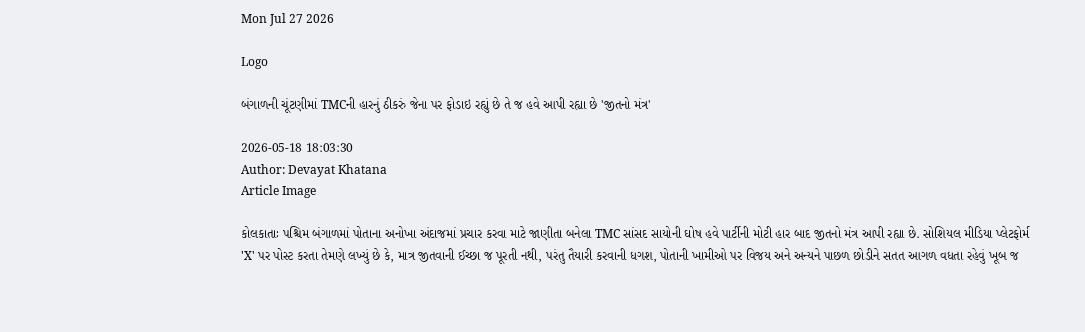Mon Jul 27 2026

Logo

બંગાળની ચૂંટણીમાં TMCની હારનું ઠીકરું જેના પર ફોડાઇ રહ્યું છે તે જ હવે આપી રહ્યા છે 'જીતનો મંત્ર'

2026-05-18 18:03:30
Author: Devayat Khatana
Article Image

કોલકાતાઃ પશ્ચિમ બંગાળમાં પોતાના અનોખા અંદાજમાં પ્રચાર કરવા માટે જાણીતા બનેલા TMC સાંસદ સાયોની ઘોષ હવે પાર્ટીની મોટી હાર બાદ જીતનો મંત્ર આપી રહ્યા છે. સોશિયલ મીડિયા પ્લેટફોર્મ 'X' પર પોસ્ટ કરતા તેમણે લખ્યું છે કે, માત્ર જીતવાની ઈચ્છા જ પૂરતી નથી, પરંતુ તૈયારી કરવાની ધગશ, પોતાની ખામીઓ પર વિજય અને અન્યને પાછળ છોડીને સતત આગળ વધતા રહેવું ખૂબ જ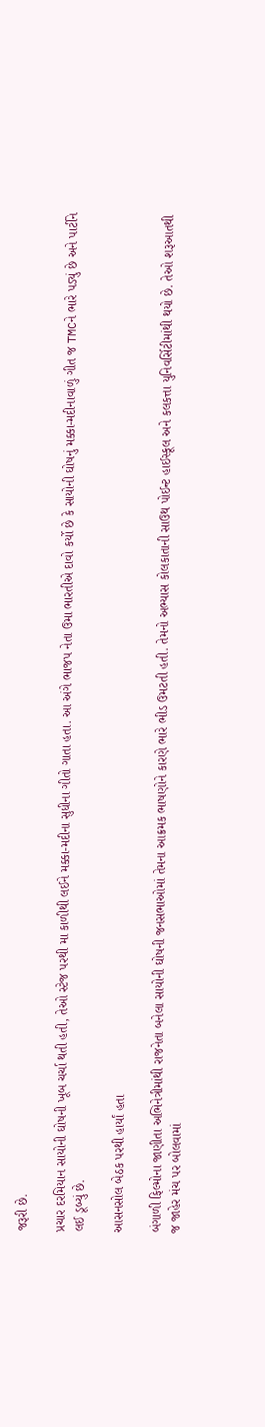જરૂરી છે.

પ્રચાર દરમિયાન સાયોની ઘોષની ખૂબ ચર્ચા થતી હતી, તેઓ સ્ટેજ પરથી મા કાળીથી લઈને મક્કા-મદીના સુધીના ગીતો ગાતા હતા. આ અંગે ભાજપ નેતા ઉમા ભારતીએ દાવો કર્યો છે કે સાયોની ઘોષનું મક્કા-મદીનાવાળું ગીત જ TMCને ભારે પડ્યું છે અને પાર્ટીને લઈ ડૂબ્યું છે.

આસનસોલ બેઠક પરથી હાર્યાં હતા

બંગાળી ફિલ્મોના જાણીતા અભિનેત્રીમાંથી રાજનેતા બનેલા સાયોની ઘોષની જનસભાઓમાં તેમના આક્રમક ભાષણોને કારણે ભારે ભીડ ઉમટતી હતી. તેમનો અભ્યાસ કોલકાતાની સાઉથ પોઈન્ટ હાઈસ્કૂલ અને કલકત્તા યુનિવર્સિટીમાંથી થયો છે. તેઓ શરૂઆતથી જ જાહેર મંચ પર બોલવામાં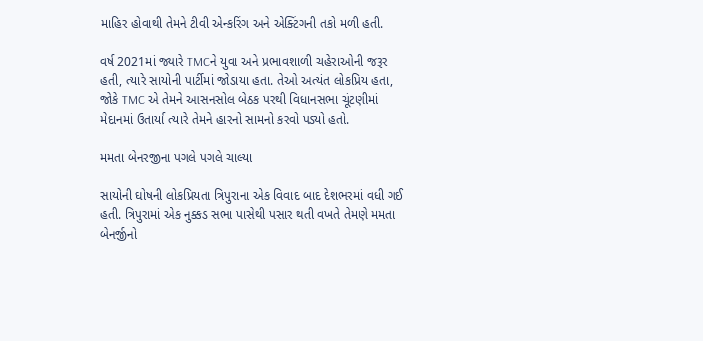માહિર હોવાથી તેમને ટીવી એન્કરિંગ અને એક્ટિંગની તકો મળી હતી.

વર્ષ 2021માં જ્યારે TMCને યુવા અને પ્રભાવશાળી ચહેરાઓની જરૂર હતી, ત્યારે સાયોની પાર્ટીમાં જોડાયા હતા. તેઓ અત્યંત લોકપ્રિય હતા, જોકે TMC એ તેમને આસનસોલ બેઠક પરથી વિધાનસભા ચૂંટણીમાં મેદાનમાં ઉતાર્યા ત્યારે તેમને હારનો સામનો કરવો પડ્યો હતો.

મમતા બેનરજીના પગલે પગલે ચાલ્યા

સાયોની ઘોષની લોકપ્રિયતા ત્રિપુરાના એક વિવાદ બાદ દેશભરમાં વધી ગઈ હતી. ત્રિપુરામાં એક નુક્કડ સભા પાસેથી પસાર થતી વખતે તેમણે મમતા બેનર્જીનો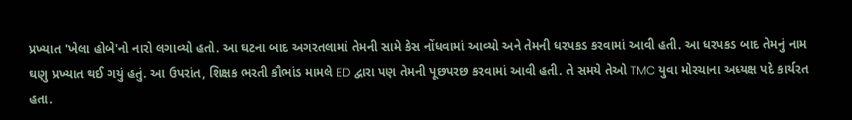પ્રખ્યાત 'ખેલા હોબે'નો નારો લગાવ્યો હતો. આ ઘટના બાદ અગરતલામાં તેમની સામે કેસ નોંધવામાં આવ્યો અને તેમની ધરપકડ કરવામાં આવી હતી. આ ધરપકડ બાદ તેમનું નામ ઘણુ પ્રખ્યાત થઈ ગયું હતું. આ ઉપરાંત, શિક્ષક ભરતી કૌભાંડ મામલે ED દ્વારા પણ તેમની પૂછપરછ કરવામાં આવી હતી. તે સમયે તેઓ TMC યુવા મોરચાના અધ્યક્ષ પદે કાર્યરત હતા.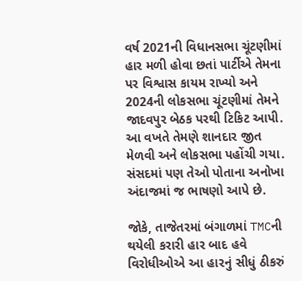વર્ષ 2021ની વિધાનસભા ચૂંટણીમાં હાર મળી હોવા છતાં પાર્ટીએ તેમના પર વિશ્વાસ કાયમ રાખ્યો અને 2024ની લોકસભા ચૂંટણીમાં તેમને જાદવપુર બેઠક પરથી ટિકિટ આપી. આ વખતે તેમણે શાનદાર જીત મેળવી અને લોકસભા પહોંચી ગયા. સંસદમાં પણ તેઓ પોતાના અનોખા અંદાજમાં જ ભાષણો આપે છે.

જોકે, તાજેતરમાં બંગાળમાં TMCની થયેલી કરારી હાર બાદ હવે વિરોધીઓએ આ હારનું સીધું ઠીકરું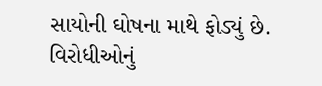સાયોની ઘોષના માથે ફોડ્યું છે. વિરોધીઓનું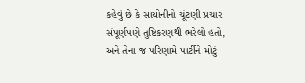કહેવું છે કે સાયોનીનો ચૂંટણી પ્રચાર સંપૂર્ણપણે તુષ્ટિકરણથી ભરેલો હતો, અને તેના જ પરિણામે પાર્ટીને મોટું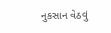નુકસાન વેઠવું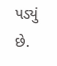પડ્યું છે.